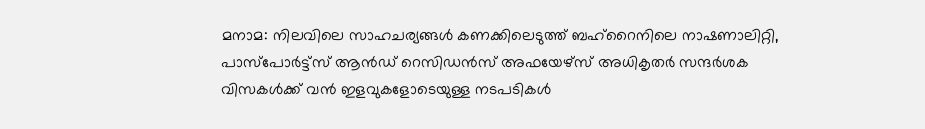മനാമ: നിലവിലെ സാഹചര്യങ്ങൾ കണക്കിലെടുത്ത് ബഹ്‌റൈനിലെ നാഷണാലിറ്റി, പാസ്‌പോർട്ട്‌സ് ആൻഡ് റെസിഡൻസ് അഫയേഴ്‌സ് അധികൃതർ സന്ദർശക വിസകൾക്ക് വൻ ഇളവുകളോടെയുള്ള നടപടികൾ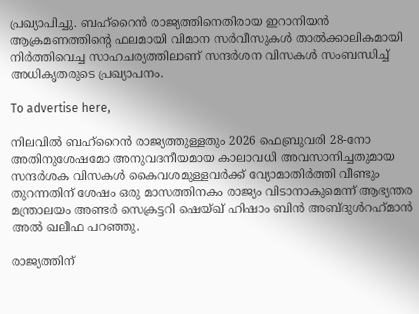പ്രഖ്യാപിച്ചു. ബഹ്റൈൻ രാജ്യത്തിനെതിരായ ഇറാനിയൻ ആക്രമണത്തിന്റെ ഫലമായി വിമാന സർവീസുകൾ താൽക്കാലികമായി നിർത്തിവെച്ച സാഹചര്യത്തിലാണ് സന്ദർശന വിസകൾ സംബന്ധിച്ച് അധികൃതരുടെ പ്രഖ്യാപനം.

To advertise here,

നിലവിൽ ബഹ്റൈൻ രാജ്യത്തുള്ളതും 2026 ഫെബ്രുവരി 28-നോ അതിനുശേഷമോ അനുവദനീയമായ കാലാവധി അവസാനിച്ചതുമായ സന്ദർശക വിസകൾ കൈവശമുള്ളവർക്ക് വ്യോമാതിർത്തി വീണ്ടും തുറന്നതിന് ശേഷം ഒരു മാസത്തിനകം രാജ്യം വിടാനാകുമെന്ന് ആഭ്യന്തര മന്ത്രാലയം അണ്ടർ സെക്രട്ടറി ഷെയ്ഖ് ഹിഷാം ബിൻ അബ്ദുൾറഹ്‌മാൻ അൽ ഖലീഫ പറഞ്ഞു.

രാജ്യത്തിന്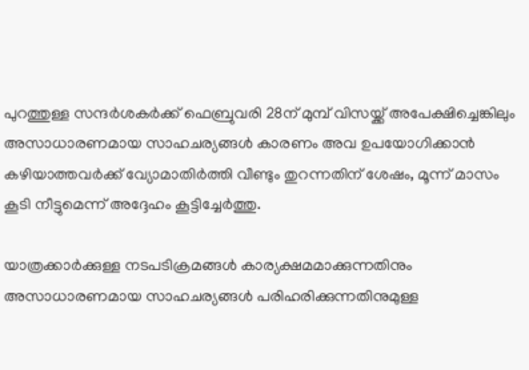പുറത്തുള്ള സന്ദർശകർക്ക് ഫെബ്രുവരി 28ന് മുമ്പ് വിസയ്ക്ക് അപേക്ഷിച്ചെങ്കിലും അസാധാരണമായ സാഹചര്യങ്ങൾ കാരണം അവ ഉപയോഗിക്കാൻ കഴിയാത്തവർക്ക് വ്യോമാതിർത്തി വീണ്ടും തുറന്നതിന് ശേഷം, മൂന്ന് മാസം കൂടി നീട്ടുമെന്ന് അദ്ദേഹം കൂട്ടിച്ചേർത്തു.

യാത്രക്കാർക്കുള്ള നടപടിക്രമങ്ങൾ കാര്യക്ഷമമാക്കുന്നതിനും അസാധാരണമായ സാഹചര്യങ്ങൾ പരിഹരിക്കുന്നതിനുമുള്ള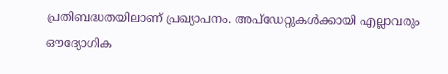പ്രതിബദ്ധതയിലാണ് പ്രഖ്യാപനം. അപ്ഡേറ്റുകൾക്കായി എല്ലാവരും ഔദ്യോഗിക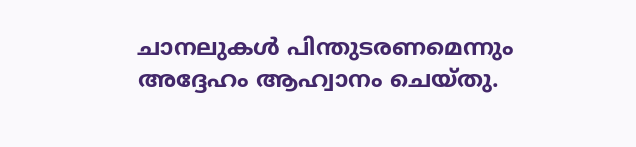ചാനലുകൾ പിന്തുടരണമെന്നും അദ്ദേഹം ആഹ്വാനം ചെയ്തു.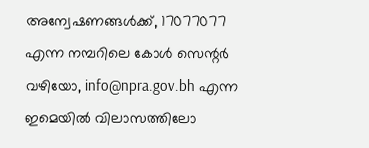അന്വേഷണങ്ങൾക്ക്, 17077077 എന്ന നമ്പറിലെ കോൾ സെന്റർ വഴിയോ, info@npra.gov.bh എന്ന ഇമെയിൽ വിലാസത്തിലോ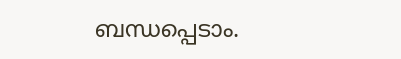ബന്ധപ്പെടാം.